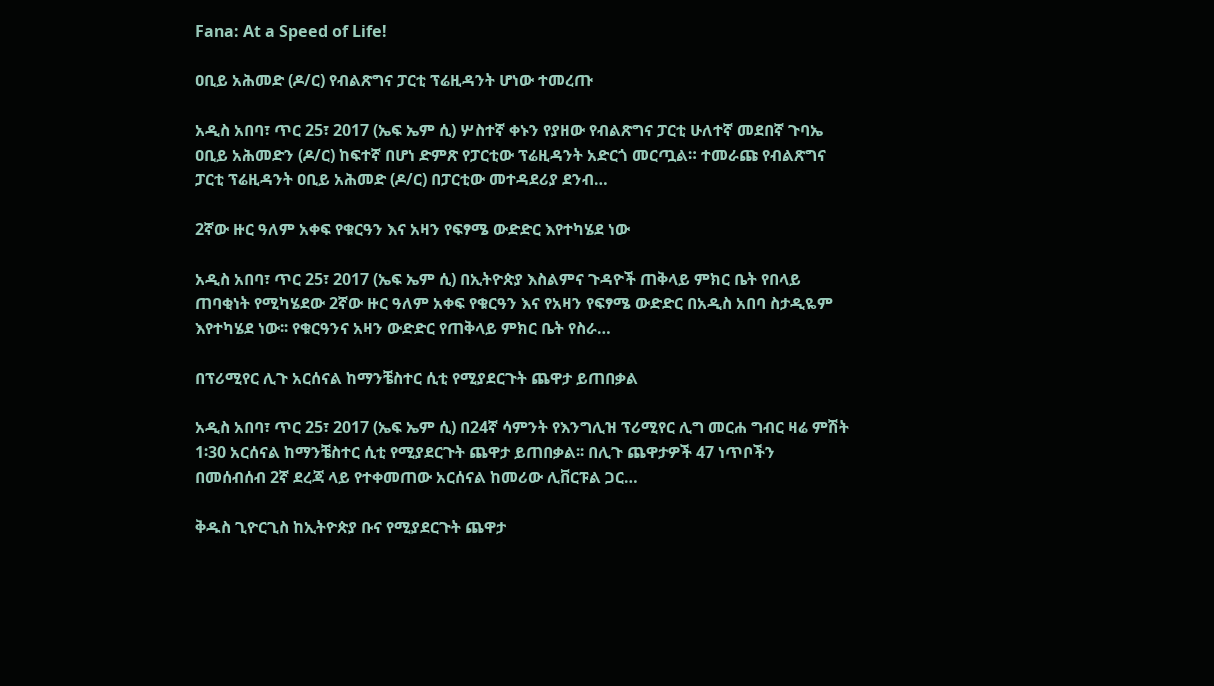Fana: At a Speed of Life!

ዐቢይ አሕመድ (ዶ/ር) የብልጽግና ፓርቲ ፕሬዚዳንት ሆነው ተመረጡ

አዲስ አበባ፣ ጥር 25፣ 2017 (ኤፍ ኤም ሲ) ሦስተኛ ቀኑን የያዘው የብልጽግና ፓርቲ ሁለተኛ መደበኛ ጉባኤ ዐቢይ አሕመድን (ዶ/ር) ከፍተኛ በሆነ ድምጽ የፓርቲው ፕሬዚዳንት አድርጎ መርጧል። ተመራጩ የብልጽግና ፓርቲ ፕሬዚዳንት ዐቢይ አሕመድ (ዶ/ር) በፓርቲው መተዳደሪያ ደንብ…

2ኛው ዙር ዓለም አቀፍ የቁርዓን እና አዛን የፍፃሜ ውድድር እየተካሄደ ነው

አዲስ አበባ፣ ጥር 25፣ 2017 (ኤፍ ኤም ሲ) በኢትዮጵያ እስልምና ጉዳዮች ጠቅላይ ምክር ቤት የበላይ ጠባቂነት የሚካሄደው 2ኛው ዙር ዓለም አቀፍ የቁርዓን እና የአዛን የፍፃሜ ውድድር በአዲስ አበባ ስታዲዬም እየተካሄደ ነው፡፡ የቁርዓንና አዛን ውድድር የጠቅላይ ምክር ቤት የስራ…

በፕሪሚየር ሊጉ አርሰናል ከማንቼስተር ሲቲ የሚያደርጉት ጨዋታ ይጠበቃል

አዲስ አበባ፣ ጥር 25፣ 2017 (ኤፍ ኤም ሲ) በ24ኛ ሳምንት የእንግሊዝ ፕሪሚየር ሊግ መርሐ ግብር ዛሬ ምሽት 1፡30 አርሰናል ከማንቼስተር ሲቲ የሚያደርጉት ጨዋታ ይጠበቃል፡፡ በሊጉ ጨዋታዎች 47 ነጥቦችን በመሰብሰብ 2ኛ ደረጃ ላይ የተቀመጠው አርሰናል ከመሪው ሊቨርፑል ጋር…

ቅዱስ ጊዮርጊስ ከኢትዮጵያ ቡና የሚያደርጉት ጨዋታ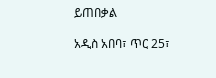ይጠበቃል

አዲስ አበባ፣ ጥር 25፣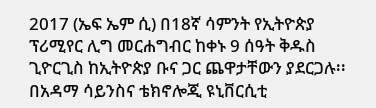2017 (ኤፍ ኤም ሲ) በ18ኛ ሳምንት የኢትዮጵያ ፕሪሚየር ሊግ መርሐግብር ከቀኑ 9 ሰዓት ቅዱስ ጊዮርጊስ ከኢትዮጵያ ቡና ጋር ጨዋታቸውን ያደርጋሉ፡፡ በአዳማ ሳይንስና ቴክኖሎጂ ዩኒቨርሲቲ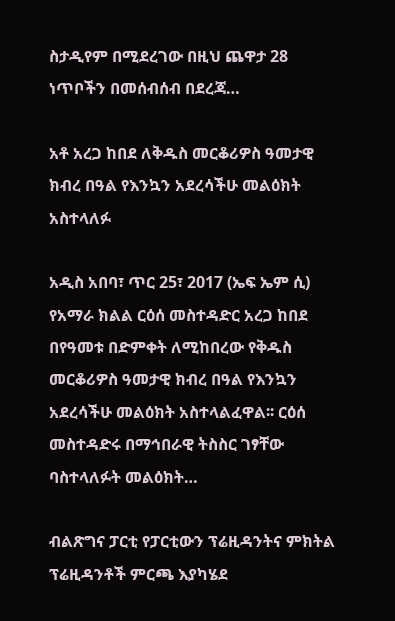ስታዲየም በሚደረገው በዚህ ጨዋታ 28 ነጥቦችን በመሰብሰብ በደረጃ…

አቶ አረጋ ከበደ ለቅዱስ መርቆሪዎስ ዓመታዊ ክብረ በዓል የእንኳን አደረሳችሁ መልዕክት አስተላለፉ

አዲስ አበባ፣ ጥር 25፣ 2017 (ኤፍ ኤም ሲ) የአማራ ክልል ርዕሰ መስተዳድር አረጋ ከበደ በየዓመቱ በድምቀት ለሚከበረው የቅዱስ መርቆሪዎስ ዓመታዊ ክብረ በዓል የእንኳን አደረሳችሁ መልዕክት አስተላልፈዋል፡፡ ርዕሰ መስተዳድሩ በማኅበራዊ ትስስር ገፃቸው ባስተላለፉት መልዕክት…

ብልጽግና ፓርቲ የፓርቲውን ፕሬዚዳንትና ምክትል ፕሬዚዳንቶች ምርጫ እያካሄደ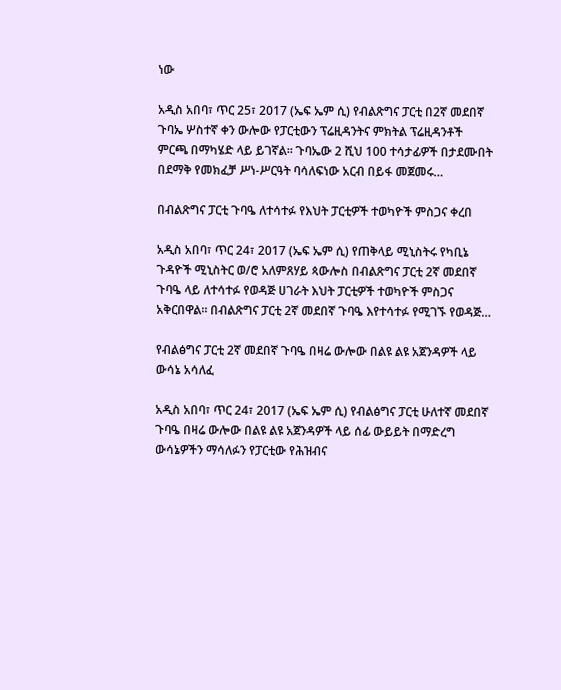ነው

አዲስ አበባ፣ ጥር 25፣ 2017 (ኤፍ ኤም ሲ) የብልጽግና ፓርቲ በ2ኛ መደበኛ ጉባኤ ሦስተኛ ቀን ውሎው የፓርቲውን ፕሬዚዳንትና ምክትል ፕሬዚዳንቶች ምርጫ በማካሄድ ላይ ይገኛል፡፡ ጉባኤው 2 ሺህ 100 ተሳታፊዎች በታደሙበት በደማቅ የመክፈቻ ሥነ-ሥርዓት ባሳለፍነው አርብ በይፋ መጀመሩ…

በብልጽግና ፓርቲ ጉባዔ ለተሳተፉ የእህት ፓርቲዎች ተወካዮች ምስጋና ቀረበ

አዲስ አበባ፣ ጥር 24፣ 2017 (ኤፍ ኤም ሲ) የጠቅላይ ሚኒስትሩ የካቢኔ ጉዳዮች ሚኒስትር ወ/ሮ አለምጸሃይ ጳውሎስ በብልጽግና ፓርቲ 2ኛ መደበኛ ጉባዔ ላይ ለተሳተፉ የወዳጅ ሀገራት እህት ፓርቲዎች ተወካዮች ምስጋና አቅርበዋል፡፡ በብልጽግና ፓርቲ 2ኛ መደበኛ ጉባዔ እየተሳተፉ የሚገኙ የወዳጅ…

የብልፅግና ፓርቲ 2ኛ መደበኛ ጉባዔ በዛሬ ውሎው በልዩ ልዩ አጀንዳዎች ላይ ውሳኔ አሳለፈ

አዲስ አበባ፣ ጥር 24፣ 2017 (ኤፍ ኤም ሲ) የብልፅግና ፓርቲ ሁለተኛ መደበኛ ጉባዔ በዛሬ ውሎው በልዩ ልዩ አጀንዳዎች ላይ ሰፊ ውይይት በማድረግ ውሳኔዎችን ማሳለፉን የፓርቲው የሕዝብና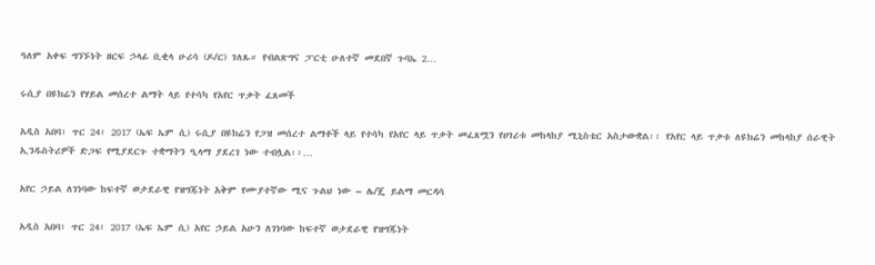ዓለም አቀፍ ግንኙነት ዘርፍ ኃላፊ ቢቂላ ሁሪሳ (ዶ/ር) ገለጹ። የብልጽግና ፓርቲ ሁለተኛ መደበኛ ጉባኤ 2…

ሩሲያ በዩክሬን የሃይል መሰረተ ልማት ላይ የተሳካ የአየር ጥቃት ፈጸመች

አዲስ አበባ፣ ጥር 24፣ 2017 (ኤፍ ኤም ሲ) ሩሲያ በዩክሬን የጋዝ መሰረተ ልማቶች ላይ የተሳካ የአየር ላይ ጥቃት መፈጸሟን የሀገሪቱ መከላከያ ሚኒስቴር አስታውቋል፡፡ የአየር ላይ ጥቃቱ ለዩክሬን መከላከያ ሰራዊት ኢንዱስትሪዎች ድጋፍ የሚያደርጉ ተቋማትን ዒላማ ያደረገ ነው ተብሏል፡፡…

አየር ኃይል ለገነባው ከፍተኛ ወታደራዊ የዝግጁነት አቅም የሙያተኛው ሚና ጉልህ ነው – ሌ/ጄ ይልማ መርዳሳ

አዲስ አበባ፣ ጥር 24፣ 2017 (ኤፍ ኤም ሲ) አየር ኃይል አሁን ለገነባው ከፍተኛ ወታደራዊ የዝግጁነት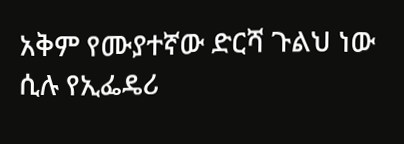አቅም የሙያተኛው ድርሻ ጉልህ ነው ሲሉ የኢፌዴሪ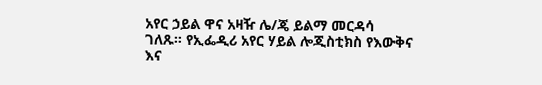አየር ኃይል ዋና አዛዥ ሌ/ጄ ይልማ መርዳሳ ገለጹ። የኢፌዲሪ አየር ሃይል ሎጂስቲክስ የእውቅና እና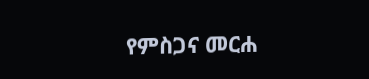የምስጋና መርሐ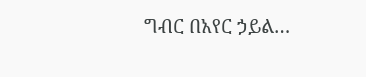ግብር በአየር ኃይል…